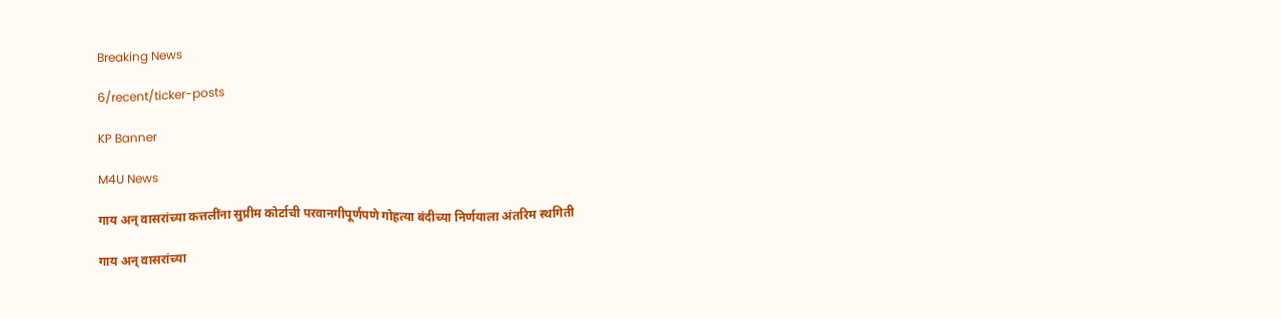Breaking News

6/recent/ticker-posts

KP Banner

M4U News

गाय अन् वासरांच्या कत्तलींना सुप्रीम कोर्टाची परवानगीपूर्णपणे गोहत्या बंदीच्या निर्णयाला अंतरिम स्थगिती

गाय अन् वासरांच्या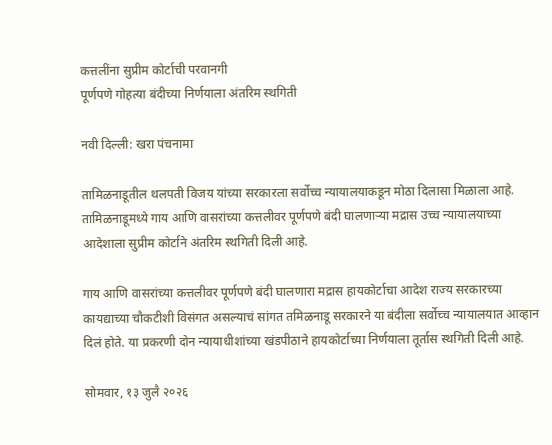कत्तलींना सुप्रीम कोर्टाची परवानगी
पूर्णपणे गोहत्या बंदीच्या निर्णयाला अंतरिम स्थगिती

नवी दिल्ली: खरा पंचनामा

तामिळनाडूतील थलपती विजय यांच्या सरकारला सर्वोच्च न्यायालयाकडून मोठा दिलासा मिळाला आहे. तामिळनाडूमध्ये गाय आणि वासरांच्या कत्तलीवर पूर्णपणे बंदी घालणाऱ्या मद्रास उच्च न्यायालयाच्या आदेशाला सुप्रीम कोर्टाने अंतरिम स्थगिती दिली आहे.

गाय आणि वासरांच्या कत्तलीवर पूर्णपणे बंदी घालणारा मद्रास हायकोर्टाचा आदेश राज्य सरकारच्या कायद्याच्या चौकटीशी विसंगत असल्याचं सांगत तमिळनाडू सरकारने या बंदीला सर्वोच्च न्यायालयात आव्हान दिलं होते. या प्रकरणी दोन न्यायाधीशांच्या खंडपीठाने हायकोर्टाच्या निर्णयाला तूर्तास स्थगिती दिली आहे.

सोमवार, १३ जुलै २०२६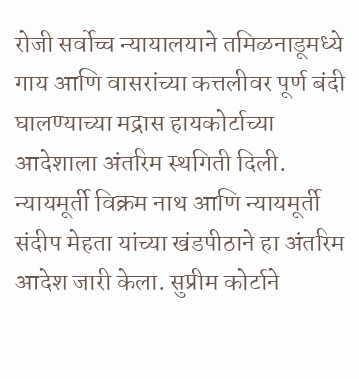रोजी सर्वोच्च न्यायालयाने तमिळनाडूमध्ये गाय आणि वासरांच्या कत्तलीवर पूर्ण बंदी घालण्याच्या मद्रास हायकोर्टाच्या आदेशाला अंतरिम स्थगिती दिली. न्यायमूर्ती विक्रम नाथ आणि न्यायमूर्ती संदीप मेहता यांच्या खंडपीठाने हा अंतरिम आदेश जारी केला. सुप्रीम कोर्टाने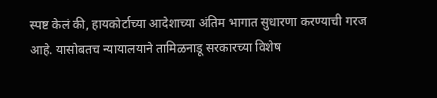स्पष्ट केलं की, हायकोर्टाच्या आदेशाच्या अंतिम भागात सुधारणा करण्याची गरज आहे. यासोबतच न्यायालयाने तामिळनाडू सरकारच्या विशेष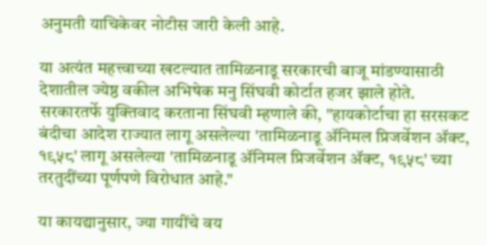अनुमती याचिकेवर नोटीस जारी केली आहे.

या अत्यंत महत्त्वाच्या खटल्यात तामिळनाडू सरकारची बाजू मांडण्यासाठी देशातील ज्येष्ठ वकील अभिषेक मनु सिंघवी कोर्टात हजर झाले होते. सरकारतर्फे युक्तिवाद करताना सिंघवी म्हणाले की, "हायकोर्टाचा हा सरसकट बंदीचा आदेश राज्यात लागू असलेल्या 'तामिळनाडू ॲनिमल प्रिजर्वेशन ॲक्ट, १९५८' लागू असलेल्या 'तामिळनाडू ॲनिमल प्रिजर्वेशन ॲक्ट, १९५८' च्या तरतुदींच्या पूर्णपणे विरोधात आहे."

या कायद्यानुसार, ज्या गायींचे वय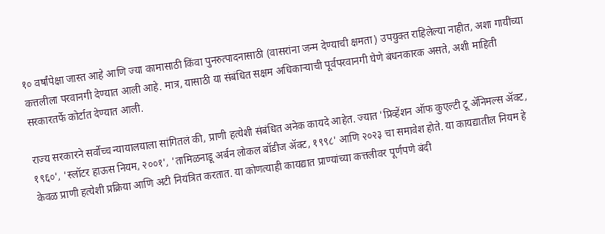१० वर्षांपेक्षा जास्त आहे आणि ज्या कामासाठी किंवा पुनरुत्पादनासाठी (वासरांना जन्म देण्याची क्षमता) उपयुक्त राहिलेल्या नाहीत, अशा गायींच्या कत्तलीला परवानगी देण्यात आली आहे. मात्र, यासाठी या संबंधित सक्षम अधिकाऱ्याची पूर्वपरवानगी घेणे बंधनकारक असते, अशी माहिती सरकारतर्फे कोर्टात देण्यात आली.

राज्य सरकारने सर्वोच्च न्यायालयाला सांगितलं की, प्राणी हत्येशी संबंधित अनेक कायदे आहेत. ज्यात 'प्रिव्हेंशन ऑफ कुएल्टी टू ॲनिमल्स ॲक्ट, १९६०', 'स्लॉटर हाऊस नियम, २००१', 'तामिळनाडू अर्बन लोकल बॉडीज ॲक्ट, १९९८' आणि २०२३ चा समावेश होते. या कायद्यातील नियम हे केवळ प्राणी हत्येशी प्रक्रिया आणि अटी नियंत्रित करतात. या कोणत्याही कायद्यात प्राण्यांच्या कत्तलीवर पूर्णपणे बंदी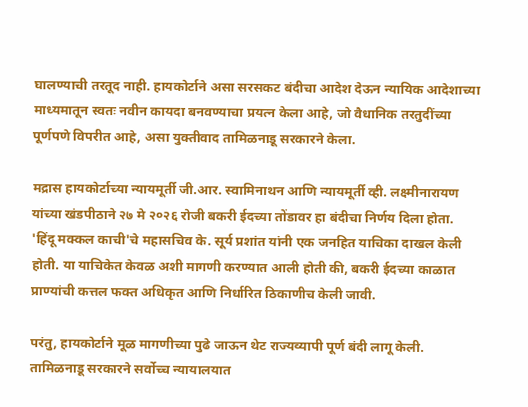घालण्याची तरतूद नाही. हायकोर्टाने असा सरसकट बंदीचा आदेश देऊन न्यायिक आदेशाच्या माध्यमातून स्वतः नवीन कायदा बनवण्याचा प्रयत्न केला आहे, जो वैधानिक तरतुदींच्या पूर्णपणे विपरीत आहे, असा युक्तीवाद तामिळनाडू सरकारने केला.

मद्रास हायकोर्टाच्या न्यायमूर्ती जी.आर. स्वामिनाथन आणि न्यायमूर्ती व्ही. लक्ष्मीनारायण यांच्या खंडपीठाने २७ मे २०२६ रोजी बकरी ईदच्या तोंडावर हा बंदीचा निर्णय दिला होता. 'हिंदू मक्कल काची'चे महासचिव के. सूर्य प्रशांत यांनी एक जनहित याचिका दाखल केली होती. या याचिकेत केवळ अशी मागणी करण्यात आली होती की, बकरी ईदच्या काळात प्राण्यांची कत्तल फक्त अधिकृत आणि निर्धारित ठिकाणीच केली जावी.

परंतु, हायकोर्टाने मूळ मागणीच्या पुढे जाऊन थेट राज्यव्यापी पूर्ण बंदी लागू केली. तामिळनाडू सरकारने सर्वोच्च न्यायालयात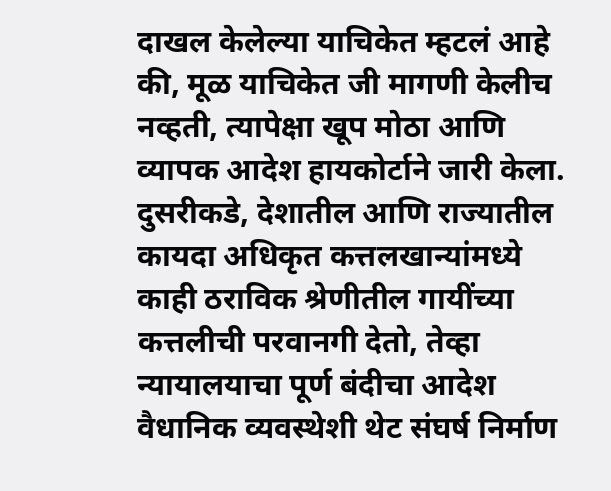दाखल केलेल्या याचिकेत म्हटलं आहे की, मूळ याचिकेत जी मागणी केलीच नव्हती, त्यापेक्षा खूप मोठा आणि व्यापक आदेश हायकोर्टाने जारी केला. दुसरीकडे, देशातील आणि राज्यातील कायदा अधिकृत कत्तलखान्यांमध्ये काही ठराविक श्रेणीतील गायींच्या कत्तलीची परवानगी देतो, तेव्हा न्यायालयाचा पूर्ण बंदीचा आदेश वैधानिक व्यवस्थेशी थेट संघर्ष निर्माण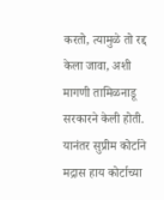करतो, त्यामुळे तो रद्द केला जावा, अशी मागणी तामिळनाडू सरकारने केली होती. यानंतर सुप्रीम कोर्टाने मद्रास हाय कोर्टाच्या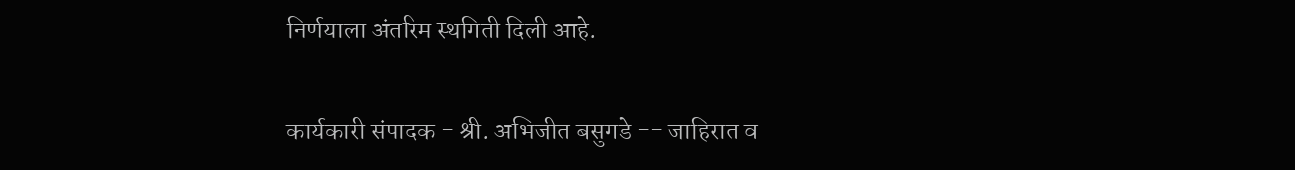निर्णयाला अंतरिम स्थगिती दिली आहे.

कार्यकारी संपादक - श्री. अभिजीत बसुगडे -- जाहिरात व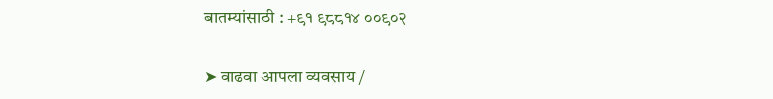बातम्यांसाठी : +९१ ९८८१४ ००९०२

➤ वाढवा आपला व्यवसाय /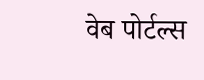वेब पोर्टल्स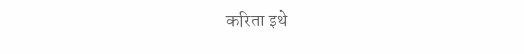करिता इथे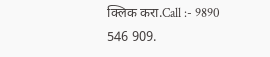क्लिक करा.Call :- 9890 546 909.